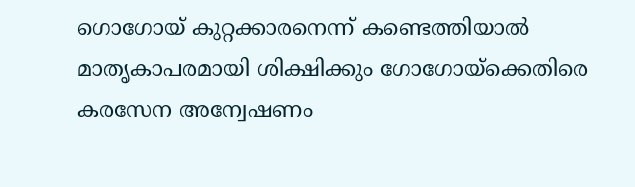ഗൊഗോയ് കുറ്റക്കാരനെന്ന് കണ്ടെത്തിയാൽ മാതൃകാപരമായി ശിക്ഷിക്കും ഗോഗോയ്ക്കെതിരെ കരസേന അന്വേഷണം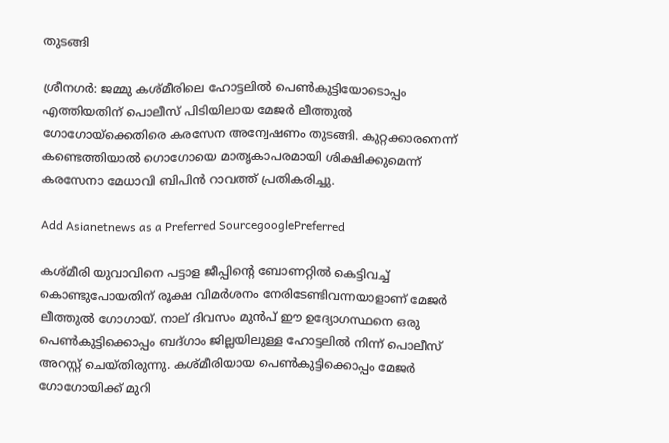തുടങ്ങി

ശ്രീനഗര്‍: ജമ്മു കശ്മീരിലെ ഹോട്ടലിൽ പെൺകുട്ടിയോടൊപ്പം എത്തിയതിന് പൊലീസ് പിടിയിലായ മേജർ ലീത്തുൽ ഗോഗോയ്ക്കെതിരെ കരസേന അന്വേഷണം തുടങ്ങി. കുറ്റക്കാരനെന്ന് കണ്ടെത്തിയാൽ ഗൊഗോയെ മാതൃകാപരമായി ശിക്ഷിക്കുമെന്ന് കരസേനാ മേധാവി ബിപിൻ റാവത്ത് പ്രതികരിച്ചു.

Add Asianetnews as a Preferred SourcegooglePreferred

കശ്മീരി യുവാവിനെ പട്ടാള ജീപ്പിന്‍റെ ബോണറ്റിൽ കെട്ടിവച്ച് കൊണ്ടുപോയതിന് രൂക്ഷ വിമർശനം നേരിടേണ്ടിവന്നയാളാണ് മേജർ ലീത്തുൽ ഗോഗായ്. നാല് ദിവസം മുൻപ് ഈ ഉദ്യോഗസ്ഥനെ ഒരു പെൺകുട്ടിക്കൊപ്പം ബദ്ഗാം ജില്ലയിലുള്ള ഹോട്ടലിൽ നിന്ന് പൊലീസ് അറസ്റ്റ് ചെയ്തിരുന്നു. കശ്മീരിയായ പെണ്‍കുട്ടിക്കൊപ്പം മേജർ ഗോഗോയിക്ക് മുറി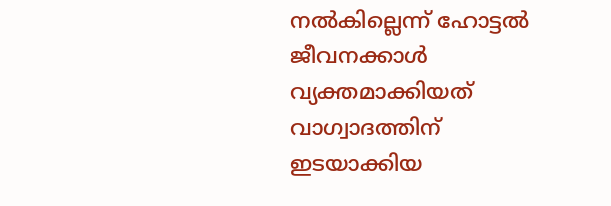നല്‍കില്ലെന്ന് ഹോട്ടൽ ജീവനക്കാൾ വ്യക്തമാക്കിയത് വാഗ്വാദത്തിന് ഇടയാക്കിയ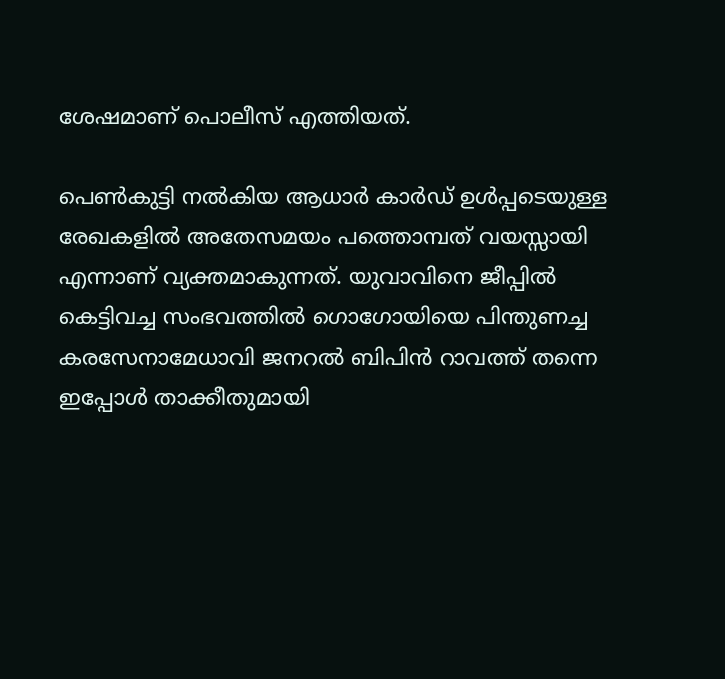ശേഷമാണ് പൊലീസ് എത്തിയത്.

പെൺകുട്ടി നല്‍കിയ ആധാർ കാർഡ് ഉൾപ്പടെയുള്ള രേഖകളിൽ അതേസമയം പത്തൊമ്പത് വയസ്സായി എന്നാണ് വ്യക്തമാകുന്നത്. യുവാവിനെ ജീപ്പിൽ കെട്ടിവച്ച സംഭവത്തിൽ ഗൊഗോയിയെ പിന്തുണച്ച കരസേനാമേധാവി ജനറൽ ബിപിൻ റാവത്ത് തന്നെ ഇപ്പോൾ താക്കീതുമായി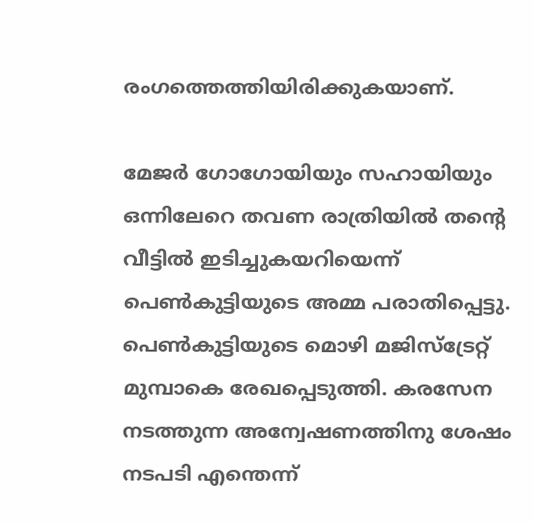രംഗത്തെത്തിയിരിക്കുകയാണ്.

മേജർ ഗോഗോയിയും സഹായിയും ഒന്നിലേറെ തവണ രാത്രിയിൽ തന്‍റെ വീട്ടിൽ ഇടിച്ചുകയറിയെന്ന് പെൺകുട്ടിയുടെ അമ്മ പരാതിപ്പെട്ടു. പെൺകുട്ടിയുടെ മൊഴി മജിസ്ട്രേറ്റ് മുമ്പാകെ രേഖപ്പെടുത്തി. കരസേന നടത്തുന്ന അന്വേഷണത്തിനു ശേഷം നടപടി എന്തെന്ന്